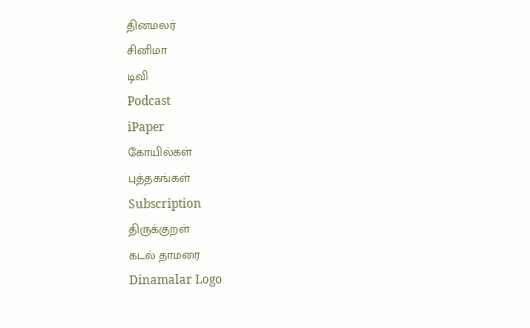தினமலர்
சினிமா
டிவி
Podcast
iPaper
கோயில்கள்
புத்தகங்கள்
Subscription
திருக்குறள்
கடல் தாமரை
Dinamalar Logo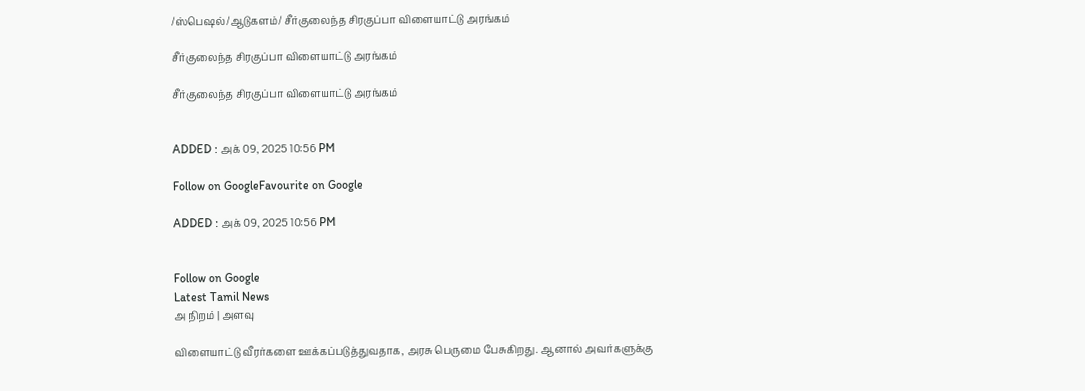/ஸ்பெஷல்/ஆடுகளம்/ சீர்குலைந்த சிரகுப்பா விளையாட்டு அரங்கம்

சீர்குலைந்த சிரகுப்பா விளையாட்டு அரங்கம்

சீர்குலைந்த சிரகுப்பா விளையாட்டு அரங்கம்


ADDED : அக் 09, 2025 10:56 PM

Follow on GoogleFavourite on Google

ADDED : அக் 09, 2025 10:56 PM


Follow on Google
Latest Tamil News
அ நிறம் | அளவு

விளையாட்டு வீரர்களை ஊக்கப்படுத்துவதாக, அரசு பெருமை பேசுகிறது. ஆனால் அவர்களுக்கு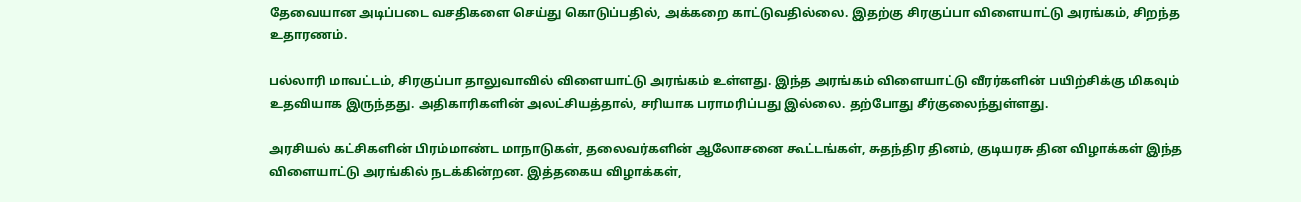தேவையான அடிப்படை வசதிகளை செய்து கொடுப்பதில், அக்கறை காட்டுவதில்லை. இதற்கு சிரகுப்பா விளையாட்டு அரங்கம், சிறந்த உதாரணம்.

பல்லாரி மாவட்டம், சிரகுப்பா தாலுவாவில் விளையாட்டு அரங்கம் உள்ளது. இந்த அரங்கம் விளையாட்டு வீரர்களின் பயிற்சிக்கு மிகவும் உதவியாக இருந்தது. அதிகாரிகளின் அலட்சியத்தால், சரியாக பராமரிப்பது இல்லை. தற்போது சீர்குலைந்துள்ளது.

அரசியல் கட்சிகளின் பிரம்மாண்ட மாநாடுகள், தலைவர்களின் ஆலோசனை கூட்டங்கள், சுதந்திர தினம், குடியரசு தின விழாக்கள் இந்த விளையாட்டு அரங்கில் நடக்கின்றன. இத்தகைய விழாக்கள்,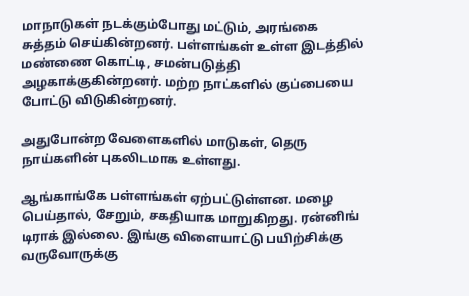மாநாடுகள் நடக்கும்போது மட்டும், அரங்கை சுத்தம் செய்கின்றனர். பள்ளங்கள் உள்ள இடத்தில் மண்ணை கொட்டி, சமன்படுத்தி அழகாக்குகின்றனர். மற்ற நாட்களில் குப்பையை போட்டு விடுகின்றனர்.

அதுபோன்ற வேளைகளில் மாடுகள், தெரு நாய்களின் புகலிடமாக உள்ளது.

ஆங்காங்கே பள்ளங்கள் ஏற்பட்டுள்ளன. மழை பெய்தால், சேறும், சகதியாக மாறுகிறது. ரன்னிங் டிராக் இல்லை. இங்கு விளையாட்டு பயிற்சிக்கு வருவோருக்கு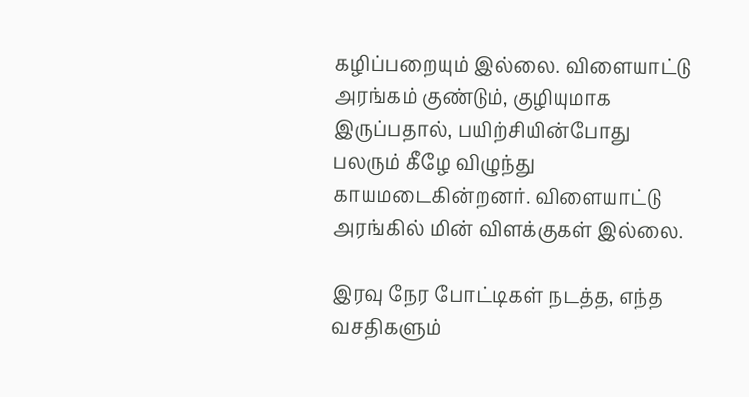கழிப்பறையும் இல்லை. விளையாட்டு அரங்கம் குண்டும், குழியுமாக இருப்பதால், பயிற்சியின்போது பலரும் கீழே விழுந்து காயமடைகின்றனர். விளையாட்டு அரங்கில் மின் விளக்குகள் இல்லை.

இரவு நேர போட்டிகள் நடத்த, எந்த வசதிகளும்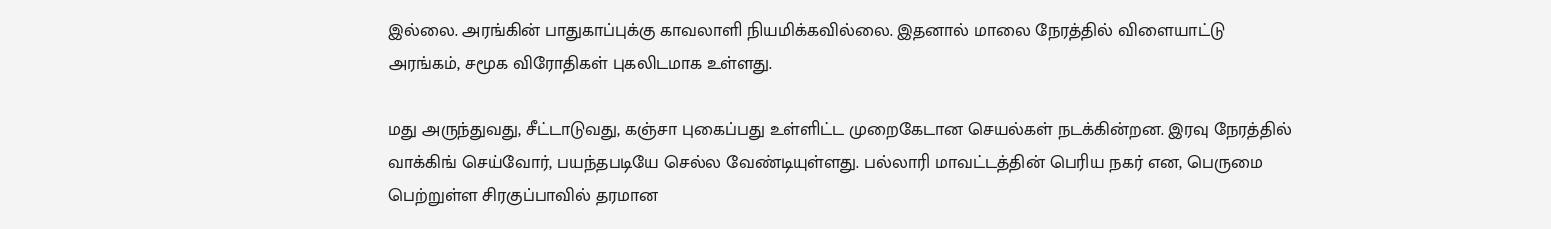இல்லை. அரங்கின் பாதுகாப்புக்கு காவலாளி நியமிக்கவில்லை. இதனால் மாலை நேரத்தில் விளையாட்டு அரங்கம், சமூக விரோதிகள் புகலிடமாக உள்ளது.

மது அருந்துவது, சீட்டாடுவது, கஞ்சா புகைப்பது உள்ளிட்ட முறைகேடான செயல்கள் நடக்கின்றன. இரவு நேரத்தில் வாக்கிங் செய்வோர், பயந்தபடியே செல்ல வேண்டியுள்ளது. பல்லாரி மாவட்டத்தின் பெரிய நகர் என, பெருமை பெற்றுள்ள சிரகுப்பாவில் தரமான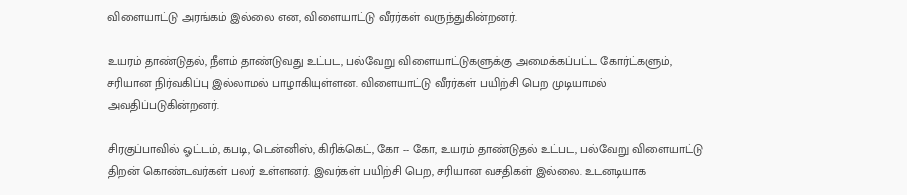விளையாட்டு அரங்கம் இல்லை என, விளையாட்டு வீரர்கள் வருந்துகின்றனர்.

உயரம் தாண்டுதல், நீளம் தாண்டுவது உட்பட, பல்வேறு விளையாட்டுகளுக்கு அமைக்கப்பட்ட கோர்ட்களும், சரியான நிர்வகிப்பு இல்லாமல் பாழாகியுள்ளன. விளையாட்டு வீரர்கள் பயிற்சி பெற முடியாமல் அவதிப்படுகின்றனர்.

சிரகுப்பாவில் ஓட்டம், கபடி, டென்னிஸ், கிரிக்கெட், கோ -- கோ, உயரம் தாண்டுதல் உட்பட, பல்வேறு விளையாட்டு திறன் கொண்டவர்கள் பலர் உள்ளனர். இவர்கள் பயிற்சி பெற, சரியான வசதிகள் இல்லை. உடனடியாக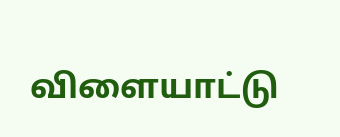விளையாட்டு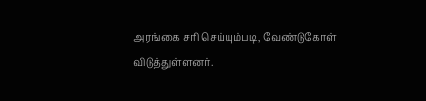அரங்கை சரி செய்யும்படி, வேண்டுகோள் விடுத்துள்ளனர்.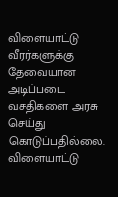விளையாட்டு வீரர்களுக்கு தேவையான அடிப்படை வசதிகளை அரசு செய்து கொடுப்பதில்லை. விளையாட்டு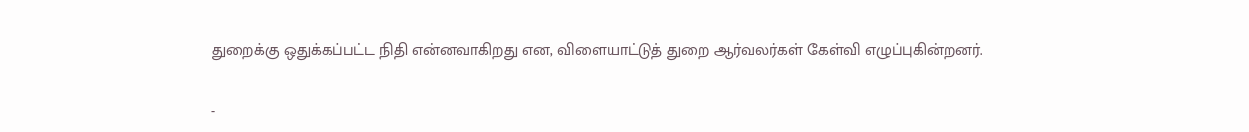துறைக்கு ஒதுக்கப்பட்ட நிதி என்னவாகிறது என, விளையாட்டுத் துறை ஆர்வலர்கள் கேள்வி எழுப்புகின்றனர்.

-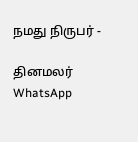நமது நிருபர் -

தினமலர் WhatsApp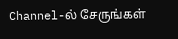Channel-ல் சேருங்கள்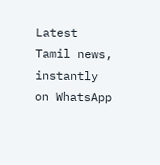Latest Tamil news, instantly on WhatsApp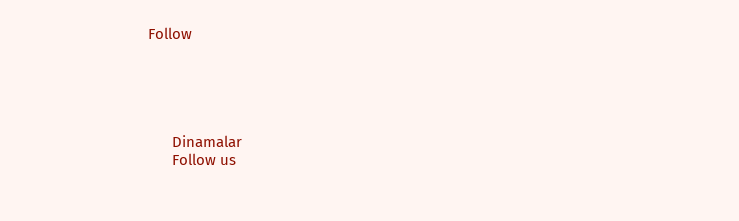Follow





      Dinamalar
      Follow us